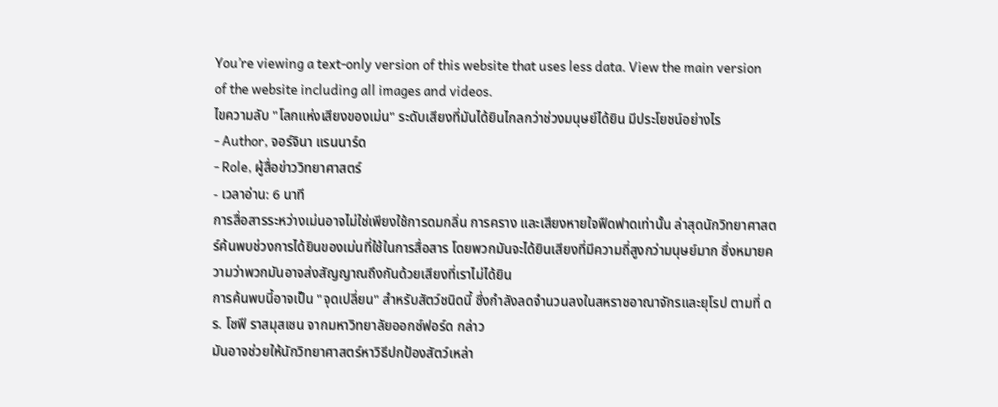You’re viewing a text-only version of this website that uses less data. View the main version of the website including all images and videos.
ไขความลับ "โลกแห่งเสียงของเม่น" ระดับเสียงที่มันได้ยินไกลกว่าช่วงมนุษย์ได้ยิน มีประโยชน์อย่างไร
- Author, จอร์จินา แรนนาร์ด
- Role, ผู้สื่อข่าววิทยาศาสตร์
- เวลาอ่าน: 6 นาที
การสื่อสารระหว่างเม่นอาจไม่ใช่เพียงใช้การดมกลิ่น การคราง และเสียงหายใจฟืดฟาดเท่านั้น ล่าสุดนักวิทยาศาสตร์ค้นพบช่วงการได้ยินของเม่นที่ใช้ในการสื่อสาร โดยพวกมันจะได้ยินเสียงที่มีความถี่สูงกว่ามนุษย์มาก ซึ่งหมายความว่าพวกมันอาจส่งสัญญาณถึงกันด้วยเสียงที่เราไม่ได้ยิน
การค้นพบนี้อาจเป็น "จุดเปลี่ยน" สำหรับสัตว์ชนิดนี้ ซึ่งกำลังลดจำนวนลงในสหราชอาณาจักรและยุโรป ตามที่ ดร. โซฟี ราสมุสเซน จากมหาวิทยาลัยออกซ์ฟอร์ด กล่าว
มันอาจช่วยให้นักวิทยาศาสตร์หาวิธีปกป้องสัตว์เหล่า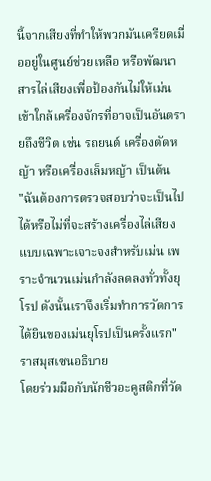นี้จากเสียงที่ทำให้พวกมันเครียดเมื่ออยู่ในศูนย์ช่วยเหลือ หรือพัฒนาสารไล่เสียงเพื่อป้องกันไม่ให้เม่นเข้าใกล้เครื่องจักรที่อาจเป็นอันตรายถึงชีวิต เช่น รถยนต์ เครื่องตัดหญ้า หรือเครื่องเล็มหญ้า เป็นต้น
"ฉันต้องการตรวจสอบว่าจะเป็นไปได้หรือไม่ที่จะสร้างเครื่องไล่เสียงแบบเฉพาะเจาะจงสำหรับเม่น เพราะจำนวนเม่นกำลังลดลงทั่วทั้งยุโรป ดังนั้นเราจึงเริ่มทำการวัดการได้ยินของเม่นยุโรปเป็นครั้งแรก" ราสมุสเซนอธิบาย
โดยร่วมมือกับนักชีวอะคูสติกที่วัด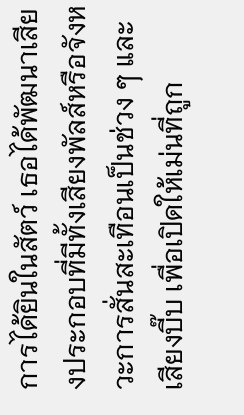การได้ยินในสัตว์ เธอได้พัฒนาเสียงประกอบที่มีทั้งเสียงพัลส์หรือจังหวะการสั่นสะเทือนเป็นช่วง ๆ และเสียงบี๊บ เพื่อเปิดให้เม่นที่ถูก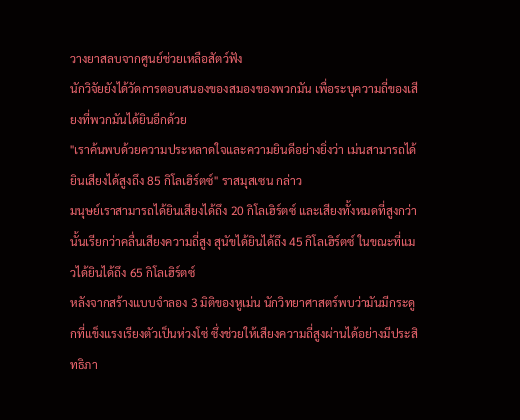วางยาสลบจากศูนย์ช่วยเหลือสัตว์ฟัง
นักวิจัยยังได้วัดการตอบสนองของสมองของพวกมัน เพื่อระบุความถี่ของเสียงที่พวกมันได้ยินอีกด้วย
"เราค้นพบด้วยความประหลาดใจและความยินดีอย่างยิ่งว่า เม่นสามารถได้ยินเสียงได้สูงถึง 85 กิโลเฮิร์ตซ์" ราสมุสเซน กล่าว
มนุษย์เราสามารถได้ยินเสียงได้ถึง 20 กิโลเฮิร์ตซ์ และเสียงทั้งหมดที่สูงกว่านั้นเรียกว่าคลื่นเสียงความถี่สูง สุนัขได้ยินได้ถึง 45 กิโลเฮิร์ตซ์ ในขณะที่แมวได้ยินได้ถึง 65 กิโลเฮิร์ตซ์
หลังจากสร้างแบบจำลอง 3 มิติของหูเม่น นักวิทยาศาสตร์พบว่ามันมีกระดูกที่แข็งแรงเรียงตัวเป็นห่วงโซ่ ซึ่งช่วยให้เสียงความถี่สูงผ่านได้อย่างมีประสิทธิภา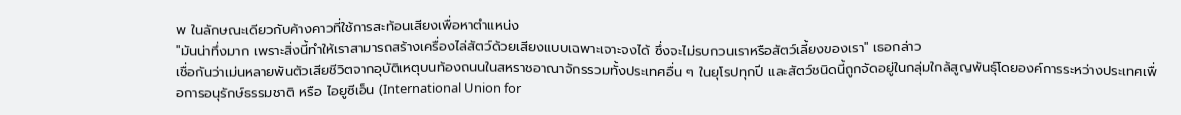พ ในลักษณะเดียวกับค้างคาวที่ใช้การสะท้อนเสียงเพื่อหาตำแหน่ง
"มันน่าทึ่งมาก เพราะสิ่งนี้ทำให้เราสามารถสร้างเครื่องไล่สัตว์ด้วยเสียงแบบเฉพาะเจาะจงได้ ซึ่งจะไม่รบกวนเราหรือสัตว์เลี้ยงของเรา" เธอกล่าว
เชื่อกันว่าเม่นหลายพันตัวเสียชีวิตจากอุบัติเหตุบนท้องถนนในสหราชอาณาจักรรวมทั้งประเทศอื่น ๆ ในยุโรปทุกปี และสัตว์ชนิดนี้ถูกจัดอยู่ในกลุ่มใกล้สูญพันธุ์โดยองค์การระหว่างประเทศเพื่อการอนุรักษ์ธรรมชาติ หรือ ไอยูซีเอ็น (International Union for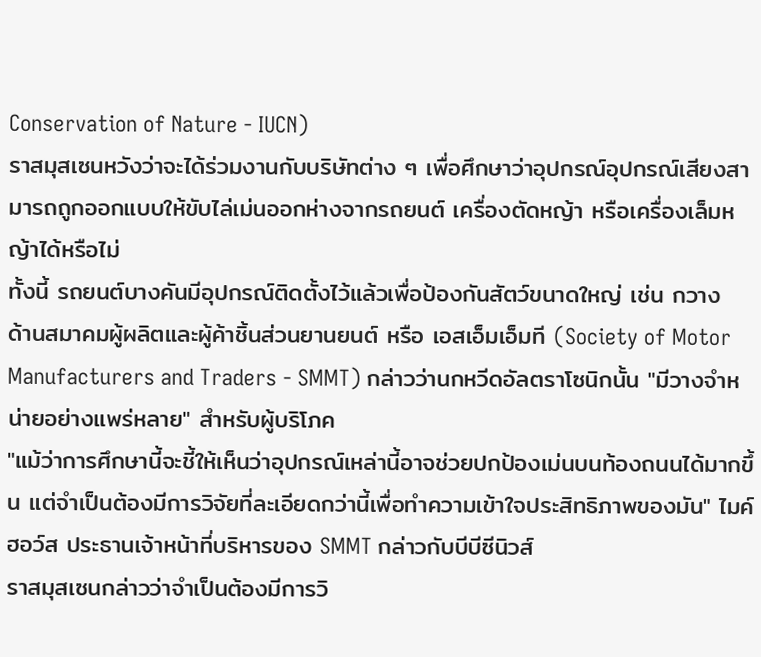Conservation of Nature - IUCN)
ราสมุสเซนหวังว่าจะได้ร่วมงานกับบริษัทต่าง ๆ เพื่อศึกษาว่าอุปกรณ์อุปกรณ์เสียงสามารถถูกออกแบบให้ขับไล่เม่นออกห่างจากรถยนต์ เครื่องตัดหญ้า หรือเครื่องเล็มหญ้าได้หรือไม่
ทั้งนี้ รถยนต์บางคันมีอุปกรณ์ติดตั้งไว้แล้วเพื่อป้องกันสัตว์ขนาดใหญ่ เช่น กวาง
ด้านสมาคมผู้ผลิตและผู้ค้าชิ้นส่วนยานยนต์ หรือ เอสเอ็มเอ็มที (Society of Motor Manufacturers and Traders - SMMT) กล่าวว่านกหวีดอัลตราโซนิกนั้น "มีวางจำหน่ายอย่างแพร่หลาย" สำหรับผู้บริโภค
"แม้ว่าการศึกษานี้จะชี้ให้เห็นว่าอุปกรณ์เหล่านี้อาจช่วยปกป้องเม่นบนท้องถนนได้มากขึ้น แต่จำเป็นต้องมีการวิจัยที่ละเอียดกว่านี้เพื่อทำความเข้าใจประสิทธิภาพของมัน" ไมค์ ฮอว์ส ประธานเจ้าหน้าที่บริหารของ SMMT กล่าวกับบีบีซีนิวส์
ราสมุสเซนกล่าวว่าจำเป็นต้องมีการวิ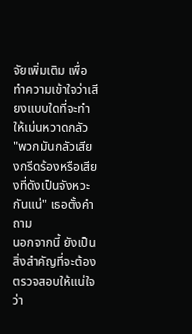จัยเพิ่มเติม เพื่อทำความเข้าใจว่าเสียงแบบใดที่จะทำให้เม่นหวาดกลัว
"พวกมันกลัวเสียงกรีดร้องหรือเสียงที่ดังเป็นจังหวะกันแน่" เธอตั้งคำถาม
นอกจากนี้ ยังเป็นสิ่งสำคัญที่จะต้องตรวจสอบให้แน่ใจว่า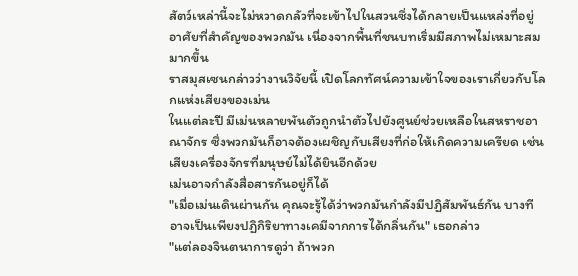สัตว์เหล่านี้จะไม่หวาดกลัวที่จะเข้าไปในสวนซึ่งได้กลายเป็นแหล่งที่อยู่อาศัยที่สำคัญของพวกมัน เนื่องจากพื้นที่ชนบทเริ่มมีสภาพไม่เหมาะสมมากขึ้น
ราสมุสเซนกล่าวว่างานวิจัยนี้ เปิดโลกทัศน์ความเข้าใจของเราเกี่ยวกับโลกแห่งเสียงของเม่น
ในแต่ละปี มีเม่นหลายพันตัวถูกนำตัวไปยังศูนย์ช่วยเหลือในสหราชอาณาจักร ซึ่งพวกมันก็อาจต้องเผชิญกับเสียงที่ก่อให้เกิดความเครียด เช่น เสียงเครื่องจักรที่มนุษย์ไม่ได้ยินอีกด้วย
เม่นอาจกำลังสื่อสารกันอยู่ก็ได้
"เมื่อเม่นเดินผ่านกัน คุณจะรู้ได้ว่าพวกมันกำลังมีปฏิสัมพันธ์กัน บางทีอาจเป็นเพียงปฏิกิริยาทางเคมีจากการได้กลิ่นกัน" เธอกล่าว
"แต่ลองจินตนาการดูว่า ถ้าพวก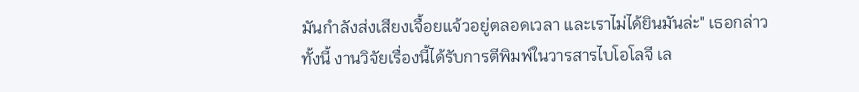มันกำลังส่งเสียงเจื้อยแจ้วอยู่ตลอดเวลา และเราไม่ได้ยินมันล่ะ" เธอกล่าว
ทั้งนี้ งานวิจัยเรื่องนี้ได้รับการตีพิมพ์ในวารสารไบโอโลจี เล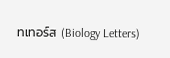ทเทอร์ส (Biology Letters)